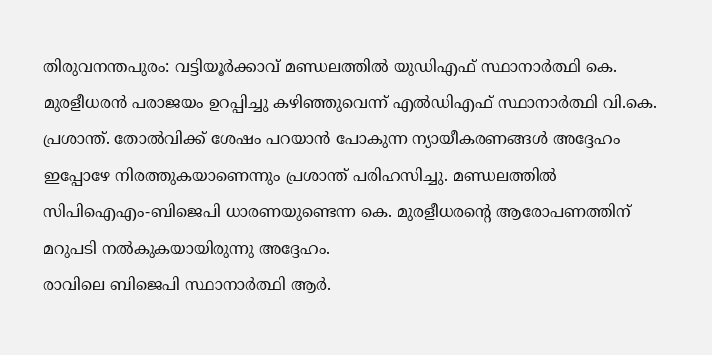തിരുവനന്തപുരം: വട്ടിയൂർക്കാവ് മണ്ഡലത്തിൽ യുഡിഎഫ് സ്ഥാനാർത്ഥി കെ. മുരളീധരൻ പരാജയം ഉറപ്പിച്ചു കഴിഞ്ഞുവെന്ന് എൽഡിഎഫ് സ്ഥാനാർത്ഥി വി.കെ. പ്രശാന്ത്. തോൽവിക്ക് ശേഷം പറയാൻ പോകുന്ന ന്യായീകരണങ്ങൾ അദ്ദേഹം ഇപ്പോഴേ നിരത്തുകയാണെന്നും പ്രശാന്ത് പരിഹസിച്ചു. മണ്ഡലത്തിൽ സിപിഐഎം-ബിജെപി ധാരണയുണ്ടെന്ന കെ. മുരളീധരന്റെ ആരോപണത്തിന് മറുപടി നൽകുകയായിരുന്നു അദ്ദേഹം.
രാവിലെ ബിജെപി സ്ഥാനാർത്ഥി ആർ.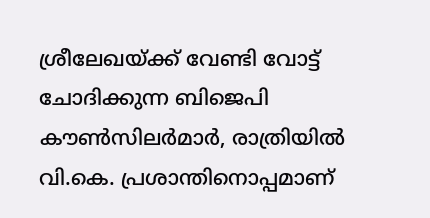ശ്രീലേഖയ്ക്ക് വേണ്ടി വോട്ട് ചോദിക്കുന്ന ബിജെപി കൗൺസിലർമാർ, രാത്രിയിൽ വി.കെ. പ്രശാന്തിനൊപ്പമാണ്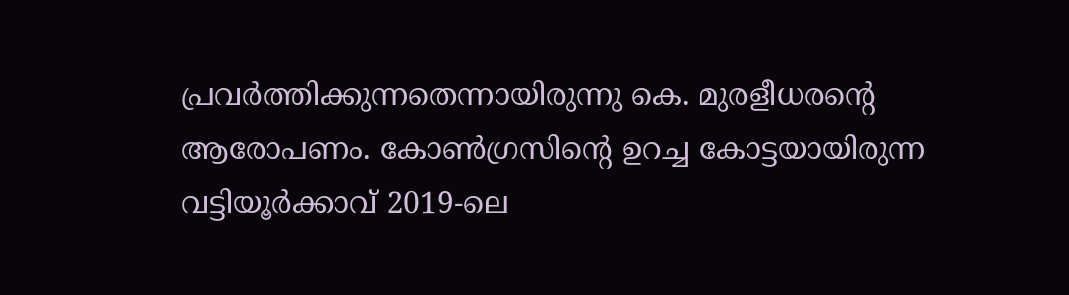പ്രവർത്തിക്കുന്നതെന്നായിരുന്നു കെ. മുരളീധരന്റെ ആരോപണം. കോൺഗ്രസിന്റെ ഉറച്ച കോട്ടയായിരുന്ന വട്ടിയൂർക്കാവ് 2019-ലെ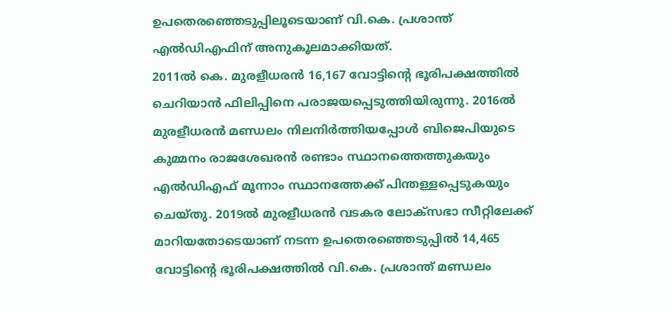ഉപതെരഞ്ഞെടുപ്പിലൂടെയാണ് വി.കെ. പ്രശാന്ത് എൽഡിഎഫിന് അനുകൂലമാക്കിയത്.
2011ൽ കെ. മുരളീധരൻ 16,167 വോട്ടിന്റെ ഭൂരിപക്ഷത്തിൽ ചെറിയാൻ ഫിലിപ്പിനെ പരാജയപ്പെടുത്തിയിരുന്നു. 2016ൽ മുരളീധരൻ മണ്ഡലം നിലനിർത്തിയപ്പോൾ ബിജെപിയുടെ കുമ്മനം രാജശേഖരൻ രണ്ടാം സ്ഥാനത്തെത്തുകയും എൽഡിഎഫ് മൂന്നാം സ്ഥാനത്തേക്ക് പിന്തള്ളപ്പെടുകയും ചെയ്തു. 2019ൽ മുരളീധരൻ വടകര ലോക്സഭാ സീറ്റിലേക്ക് മാറിയതോടെയാണ് നടന്ന ഉപതെരഞ്ഞെടുപ്പിൽ 14,465 വോട്ടിന്റെ ഭൂരിപക്ഷത്തിൽ വി.കെ. പ്രശാന്ത് മണ്ഡലം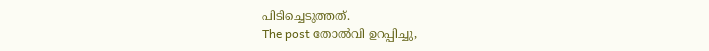പിടിച്ചെടുത്തത്.
The post തോൽവി ഉറപ്പിച്ചു,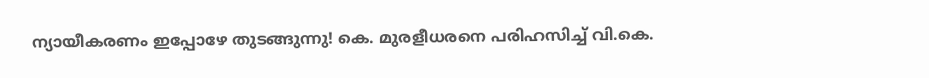ന്യായീകരണം ഇപ്പോഴേ തുടങ്ങുന്നു! കെ. മുരളീധരനെ പരിഹസിച്ച് വി.കെ.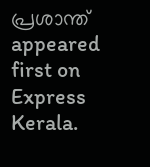പ്രശാന്ത് appeared first on Express Kerala.